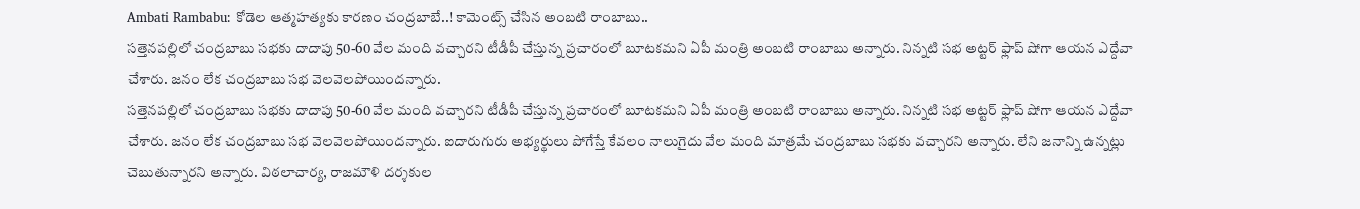Ambati Rambabu: కోడెల ఆత్మహత్యకు కారణం చంద్రబాబే..! కామెంట్స్ చేసిన అంబటి రాంబాబు..
సత్తెనపల్లిలో చంద్రబాబు సభకు దాదాపు 50-60 వేల మంది వచ్చారని టీడీపీ చేస్తున్న ప్రచారంలో బూటకమని ఏపీ మంత్రి అంబటి రాంబాబు అన్నారు. నిన్నటి సభ అట్టర్ ఫ్లాప్ షోగా ఆయన ఎద్దేవా చేశారు. జనం లేక చంద్రబాబు సభ వెలవెలపోయిందన్నారు.
సత్తెనపల్లిలో చంద్రబాబు సభకు దాదాపు 50-60 వేల మంది వచ్చారని టీడీపీ చేస్తున్న ప్రచారంలో బూటకమని ఏపీ మంత్రి అంబటి రాంబాబు అన్నారు. నిన్నటి సభ అట్టర్ ఫ్లాప్ షోగా ఆయన ఎద్దేవా చేశారు. జనం లేక చంద్రబాబు సభ వెలవెలపోయిందన్నారు. ఐదారుగురు అభ్యర్థులు పోగేస్తే కేవలం నాలుగైదు వేల మంది మాత్రమే చంద్రబాబు సభకు వచ్చారని అన్నారు. లేని జనాన్ని ఉన్నట్లు చెబుతున్నారని అన్నారు. విఠలాచార్య, రాజమౌళి దర్శకుల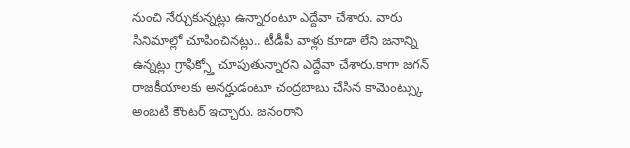నుంచి నేర్చుకున్నట్లు ఉన్నారంటూ ఎద్దేవా చేశారు. వారు సినిమాల్లో చూపించినట్లు.. టీడీపీ వాళ్లు కూడా లేని జనాన్ని ఉన్నట్లు గ్రాఫిక్స్తో చూపుతున్నారని ఎద్దేవా చేశారు.కాగా జగన్ రాజకీయాలకు అనర్హుడంటూ చంద్రబాబు చేసిన కామెంట్స్కు అంబటి కౌంటర్ ఇచ్చారు. జనంరాని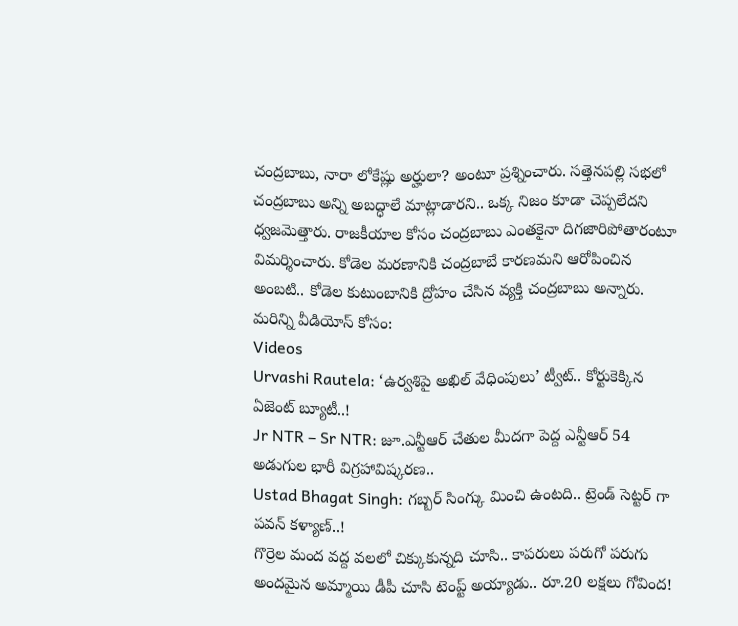చంద్రబాబు, నారా లోకేష్లు అర్హులా? అంటూ ప్రశ్నించారు. సత్తెనపల్లి సభలో చంద్రబాబు అన్ని అబద్ధాలే మాట్లాడారని.. ఒక్క నిజం కూడా చెప్పలేదని ధ్వజమెత్తారు. రాజకీయాల కోసం చంద్రబాబు ఎంతకైనా దిగజారిపోతారంటూ విమర్శించారు. కోడెల మరణానికి చంద్రబాబే కారణమని ఆరోపించిన అంబటి.. కోడెల కుటుంబానికి ద్రోహం చేసిన వ్యక్తి చంద్రబాబు అన్నారు.
మరిన్ని వీడియోస్ కోసం:
Videos
Urvashi Rautela: ‘ఉర్వశిపై అఖిల్ వేధింపులు’ ట్వీట్.. కోర్టుకెక్కిన ఏజెంట్ బ్యూటీ..!
Jr NTR – Sr NTR: జూ.ఎన్టీఆర్ చేతుల మీదగా పెద్ద ఎన్టీఆర్ 54 అడుగుల భారీ విగ్రహావిష్కరణ..
Ustad Bhagat Singh: గబ్బర్ సింగ్కు మించి ఉంటది.. ట్రెండ్ సెట్టర్ గా పవన్ కళ్యాణ్..!
గొర్రెల మంద వద్ద వలలో చిక్కుకున్నది చూసి.. కాపరులు పరుగో పరుగు
అందమైన అమ్మాయి డీపీ చూసి టెంప్ట్ అయ్యాడు.. రూ.20 లక్షలు గోవింద!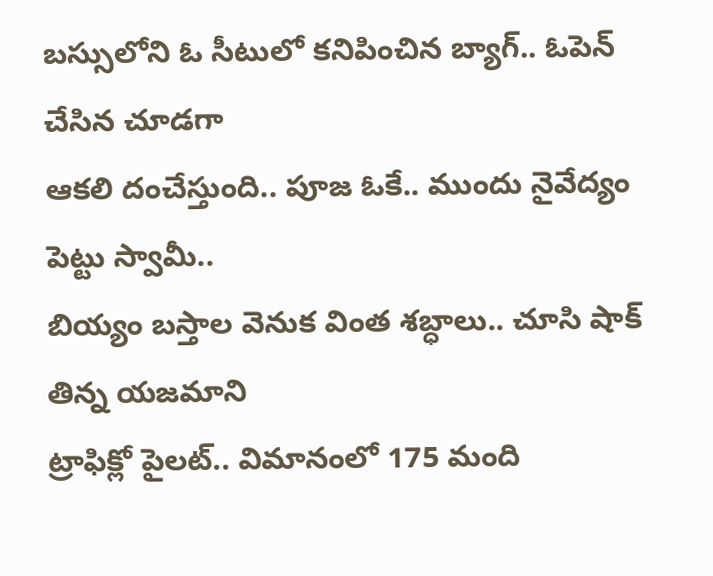బస్సులోని ఓ సీటులో కనిపించిన బ్యాగ్.. ఓపెన్ చేసిన చూడగా
ఆకలి దంచేస్తుంది.. పూజ ఓకే.. ముందు నైవేద్యం పెట్టు స్వామీ..
బియ్యం బస్తాల వెనుక వింత శబ్ధాలు.. చూసి షాక్ తిన్న యజమాని
ట్రాఫిక్లో పైలట్.. విమానంలో 175 మంది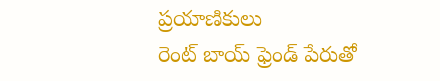ప్రయాణికులు
రెంట్ బాయ్ ఫ్రెండ్ పేరుతో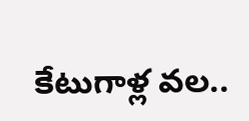కేటుగాళ్ల వల..